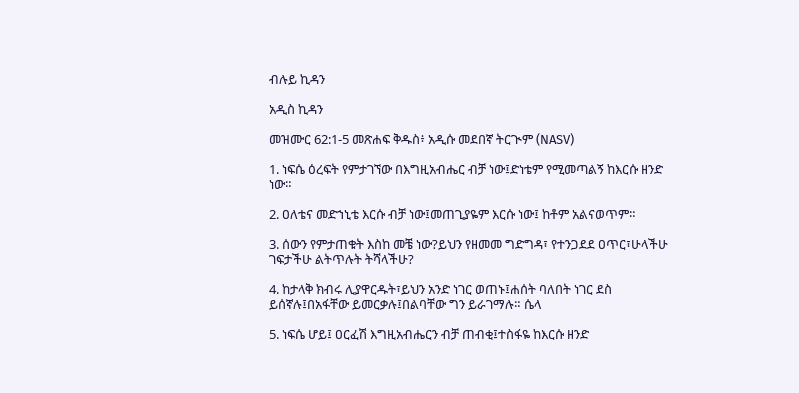ብሉይ ኪዳን

አዲስ ኪዳን

መዝሙር 62:1-5 መጽሐፍ ቅዱስ፥ አዲሱ መደበኛ ትርጒም (NASV)

1. ነፍሴ ዕረፍት የምታገኘው በእግዚአብሔር ብቻ ነው፤ድነቴም የሚመጣልኝ ከእርሱ ዘንድ ነው።

2. ዐለቴና መድኀኒቴ እርሱ ብቻ ነው፤መጠጊያዬም እርሱ ነው፤ ከቶም አልናወጥም።

3. ሰውን የምታጠቁት እስከ መቼ ነው?ይህን የዘመመ ግድግዳ፣ የተንጋደደ ዐጥር፣ሁላችሁ ገፍታችሁ ልትጥሉት ትሻላችሁ?

4. ከታላቅ ክብሩ ሊያዋርዱት፣ይህን አንድ ነገር ወጠኑ፤ሐሰት ባለበት ነገር ደስ ይሰኛሉ፤በአፋቸው ይመርቃሉ፤በልባቸው ግን ይራገማሉ። ሴላ

5. ነፍሴ ሆይ፤ ዐርፈሽ እግዚአብሔርን ብቻ ጠብቂ፤ተስፋዬ ከእርሱ ዘንድ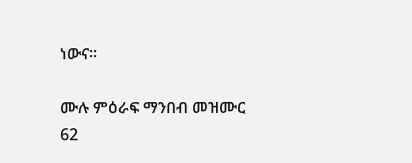ነውና።

ሙሉ ምዕራፍ ማንበብ መዝሙር 62